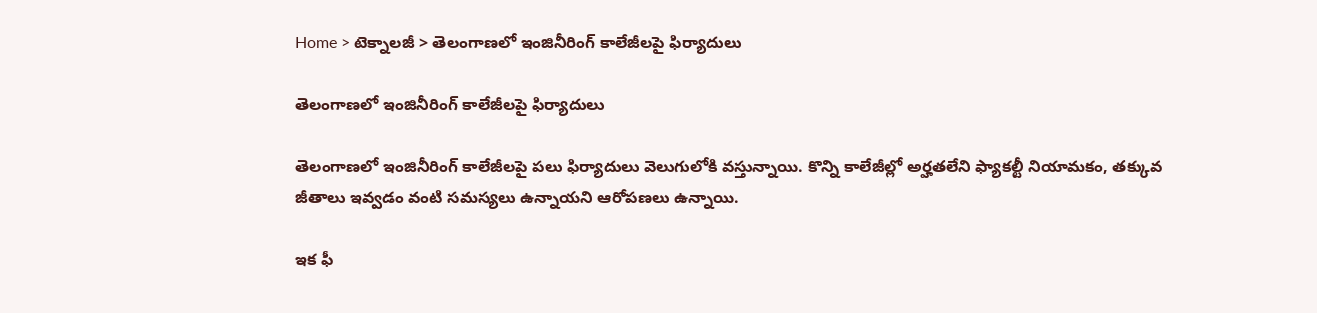Home > టెక్నాలజీ > తెలంగాణలో ఇంజినీరింగ్ కాలేజీలపై ఫిర్యాదులు

తెలంగాణలో ఇంజినీరింగ్ కాలేజీలపై ఫిర్యాదులు

తెలంగాణలో ఇంజినీరింగ్ కాలేజీలపై పలు ఫిర్యాదులు వెలుగులోకి వస్తున్నాయి. కొన్ని కాలేజీల్లో అర్హతలేని ఫ్యాకల్టీ నియామకం, తక్కువ జీతాలు ఇవ్వడం వంటి సమస్యలు ఉన్నాయని ఆరోపణలు ఉన్నాయి.

ఇక ఫీ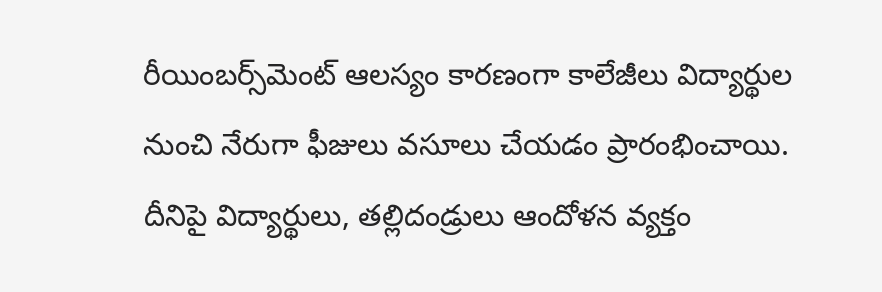రీయింబర్స్‌మెంట్ ఆలస్యం కారణంగా కాలేజీలు విద్యార్థుల నుంచి నేరుగా ఫీజులు వసూలు చేయడం ప్రారంభించాయి. దీనిపై విద్యార్థులు, తల్లిదండ్రులు ఆందోళన వ్యక్తం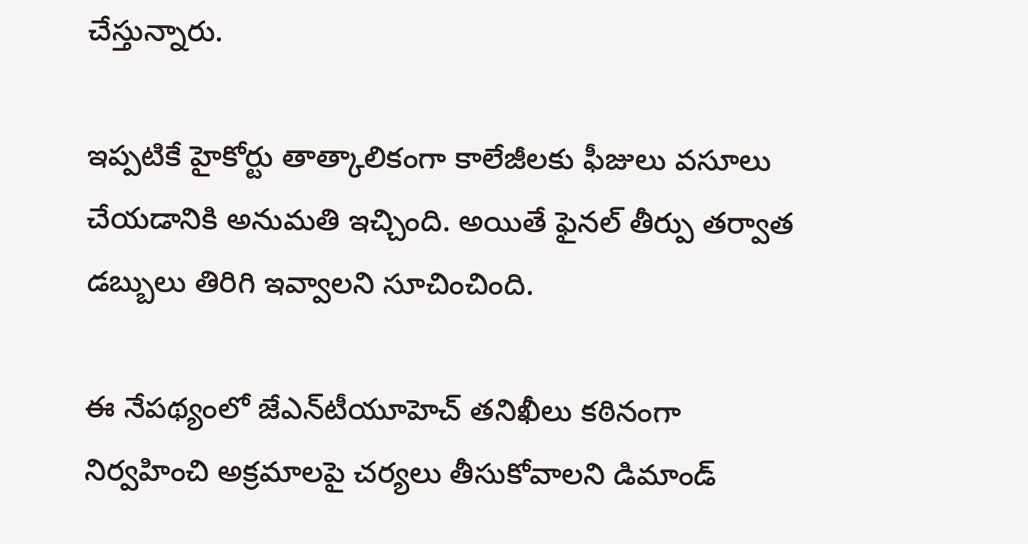చేస్తున్నారు.

ఇప్పటికే హైకోర్టు తాత్కాలికంగా కాలేజీలకు ఫీజులు వసూలు చేయడానికి అనుమతి ఇచ్చింది. అయితే ఫైనల్ తీర్పు తర్వాత డబ్బులు తిరిగి ఇవ్వాలని సూచించింది.

ఈ నేపథ్యంలో జేఎన్‌టీయూహెచ్ తనిఖీలు కఠినంగా నిర్వహించి అక్రమాలపై చర్యలు తీసుకోవాలని డిమాండ్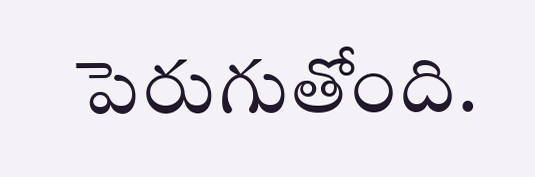పెరుగుతోంది.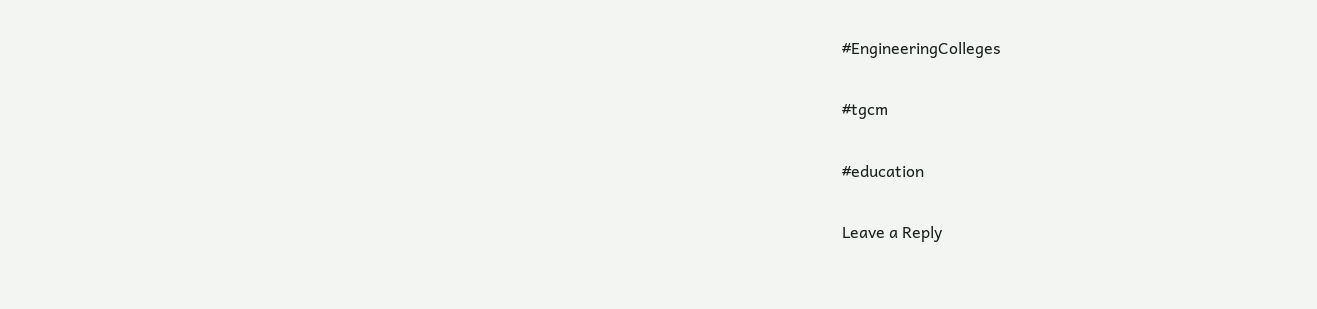#EngineeringColleges

#tgcm

#education

Leave a Reply